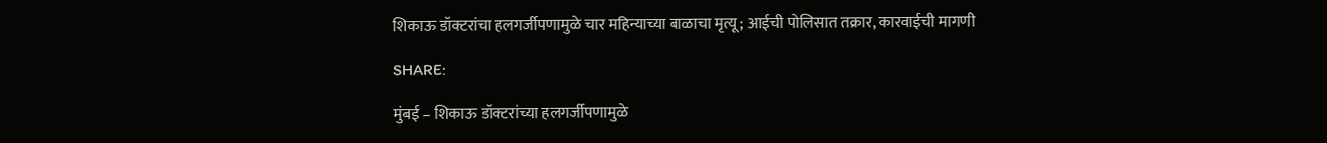शिकाऊ डॉक्टरांचा हलगर्जीपणामुळे चार महिन्याच्या बाळाचा मृत्यू; आईची पोलिसात तक्रार, कारवाईची मागणी

SHARE:

मुंबई – शिकाऊ डॉक्टरांच्या हलगर्जीपणामुळे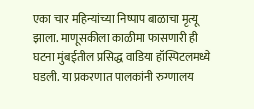एका चार महिन्यांच्या निष्पाप बाळाचा मृत्यू झाला. माणूसकीला काळीमा फासणारी ही घटना मुंबईतील प्रसिद्ध वाडिया हॉस्पिटलमध्ये घडली. या प्रकरणात पालकांनी रुग्णालय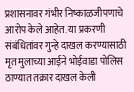प्रशासनावर गंभीर निष्काळजीपणाचे आरोप केले आहेत. या प्रकरणी संबंधितांवर गुन्हे दाखल करण्यासाठी मृत मुलाच्या आईने भोईवाडा पोलिस ठाण्यात तक्रार दाखल केली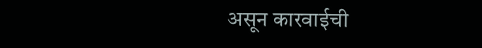असून कारवाईची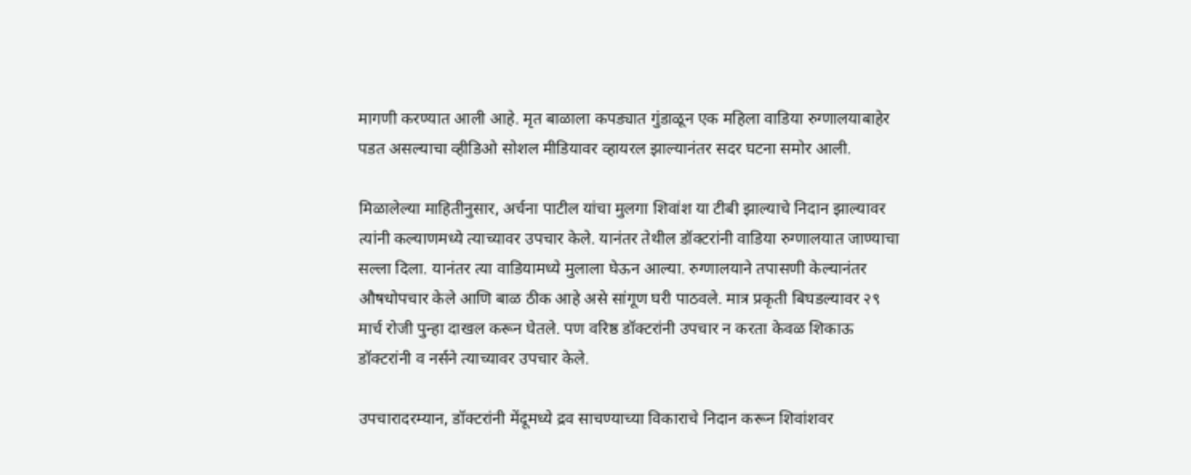मागणी करण्यात आली आहे. मृत बाळाला कपड्यात गुंडाळून एक महिला वाडिया रुग्णालयाबाहेर पडत असल्याचा व्हीडिओ सोशल मीडियावर व्हायरल झाल्यानंतर सदर घटना समोर आली.

मिळालेल्या माहितीनुसार, अर्चना पाटील यांचा मुलगा शिवांश या टीबी झाल्याचे निदान झाल्यावर त्यांनी कल्याणमध्ये त्याच्यावर उपचार केले. यानंतर तेथील डॉक्टरांनी वाडिया रुग्णालयात जाण्याचा सल्ला दिला. यानंतर त्या वाडियामध्ये मुलाला घेऊन आल्या. रुग्णालयाने तपासणी केल्यानंतर औषधोपचार केले आणि बाळ ठीक आहे असे सांगूण घरी पाठवले. मात्र प्रकृती बिघडल्यावर २९ मार्च रोजी पुन्हा दाखल करून घेतले. पण वरिष्ठ डॉक्टरांनी उपचार न करता केवळ शिकाऊ डॉक्टरांनी व नर्सने त्याच्यावर उपचार केले.

उपचारादरम्यान, डॉक्टरांनी मेंदूमध्ये द्रव साचण्याच्या विकाराचे निदान करून शिवांशवर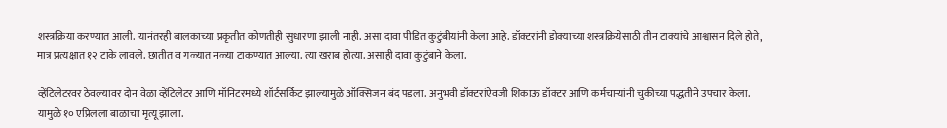शस्त्रक्रिया करण्यात आली. यानंतरही बालकाच्या प्रकृतीत कोणतीही सुधारणा झाली नाही. असा दावा पीडित कुटुंबीयांनी केला आहे. डॉक्टरांनी डोक्याच्या शस्त्रक्रियेसाठी तीन टाक्यांचे आश्वासन दिले होते, मात्र प्रत्यक्षात १२ टाके लावले. छातीत व गळ्यात नळ्या टाकण्यात आल्या. त्या खराब होत्या. असाही दावा कुटुंबाने केला.

व्हेंटिलेटरवर ठेवल्यावर दोन वेळा व्हेंटिलेटर आणि मॉनिटरमध्ये शॉर्टसर्किट झाल्यामुळे ऑक्सिजन बंद पडला. अनुभवी डॉक्टरांऐवजी शिकाऊ डॉक्टर आणि कर्मचाऱ्यांनी चुकीच्या पद्धतीने उपचार केला. यामुळे १० एप्रिलला बाळाचा मृत्यू झाला.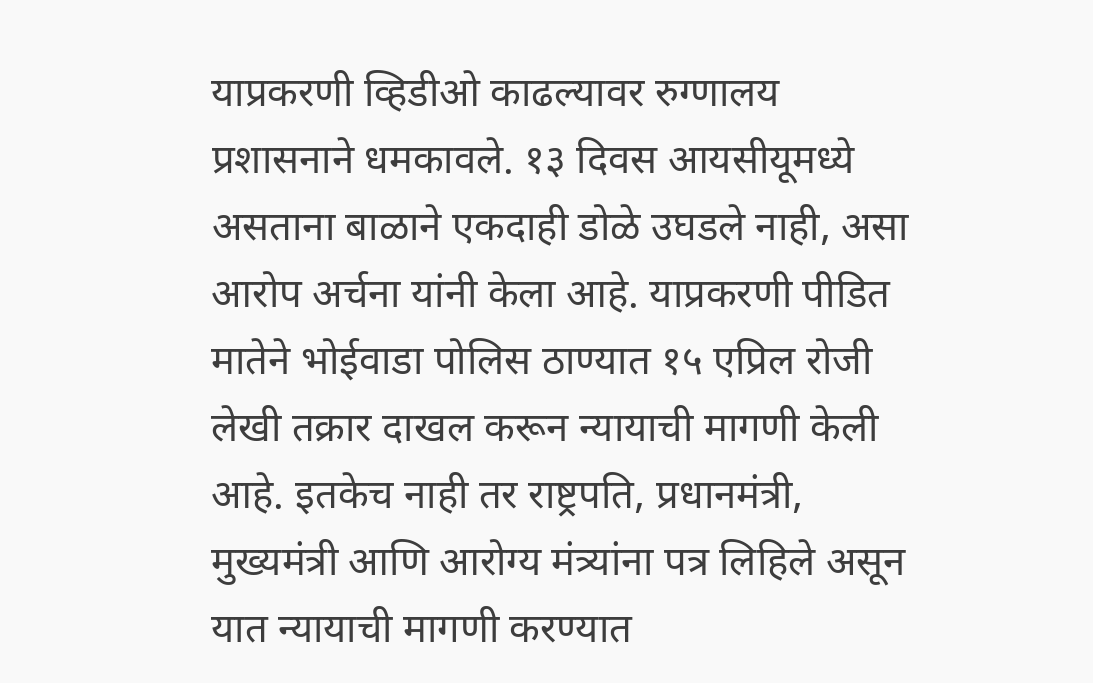याप्रकरणी व्हिडीओ काढल्यावर रुग्णालय प्रशासनाने धमकावले. १३ दिवस आयसीयूमध्ये असताना बाळाने एकदाही डोळे उघडले नाही, असा आरोप अर्चना यांनी केला आहे. याप्रकरणी पीडित मातेने भोईवाडा पोलिस ठाण्यात १५ एप्रिल रोजी लेखी तक्रार दाखल करून न्यायाची मागणी केली आहे. इतकेच नाही तर राष्ट्रपति, प्रधानमंत्री, मुख्यमंत्री आणि आरोग्य मंत्र्यांना पत्र लिहिले असून यात न्यायाची मागणी करण्यात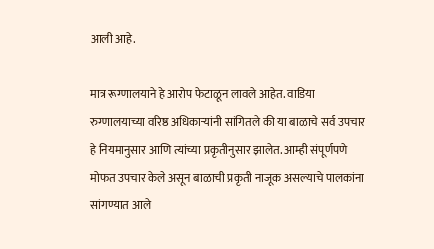आली आहे.

मात्र रूग्णालयाने हे आरोप फेटाळून लावले आहेत. वाडिया रुग्णालयाच्या वरिष्ठ अधिकाऱ्यांनी सांगितले की या बाळाचे सर्व उपचार हे नियमानुसार आणि त्यांच्या प्रकृतीनुसार झालेत. आम्ही संपूर्णपणे मोफत उपचार केले असून बाळाची प्रकृती नाजूक असल्याचे पालकांना सांगण्यात आले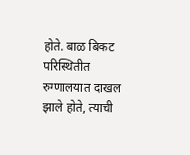होते. बाळ बिकट परिस्थितीत रुग्णालयात दाखल झाले होते, त्याची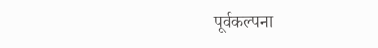पूर्वकल्पना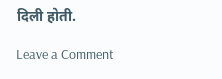दिली होती.

Leave a Comment